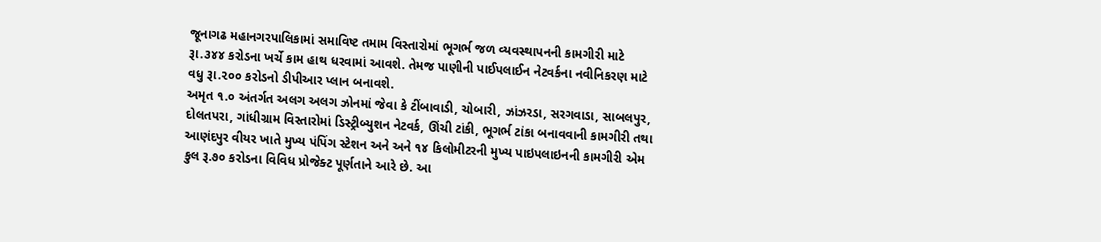જૂનાગઢ મહાનગરપાલિકામાં સમાવિષ્ટ તમામ વિસ્તારોમાં ભૂગર્ભ જળ વ્યવસ્થાપનની કામગીરી માટે રૂા.૩૪૪ કરોડના ખર્ચે કામ હાથ ધરવામાં આવશે. તેમજ પાણીની પાઈપલાઈન નેટવર્કના નવીનિકરણ માટે વધુ રૂા.૨૦૦ કરોડનો ડીપીઆર પ્લાન બનાવશે.
અમૃત ૧.૦ અંતર્ગત અલગ અલગ ઝોનમાં જેવા કે ટીંબાવાડી, ચોબારી, ઝાંઝરડા, સરગવાડા, સાબલપુર, દોલતપરા, ગાંધીગ્રામ વિસ્તારોમાં ડિસ્ટ્રીબ્યુશન નેટવર્ક, ઊંચી ટાંકી, ભૂગર્ભ ટાંકા બનાવવાની કામગીરી તથા આણંદપુર વીયર ખાતે મુખ્ય પંપિંગ સ્ટેશન અને અને ૧૪ કિલોમીટરની મુખ્ય પાઇપલાઇનની કામગીરી એમ કુલ રૂ.૭૦ કરોડના વિવિધ પ્રોજેક્ટ પૂર્ણતાને આરે છે. આ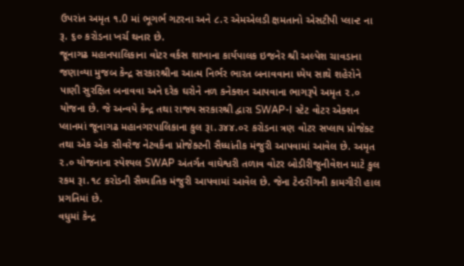ઉપરાંત અમૃત ૧.0 માં ભૂગર્ભ ગટરના અને ૮.૨ એમએલડી ક્ષમતાનો એસટીપી પ્લાન્ટ ના રૂ. ૬૦ કરોડના ખર્ચ થનાર છે.
જૂનાગઢ મહાનપાલિકાના વોટર વર્કસ શાખાના કાર્યપાલક ઇજનેર શ્રી અલ્પેશ ચાવડાના જણાવ્યા મુજબ કેન્દ્ર સરકારશ્રીના આત્મ નિર્ભર ભારત બનાવવાના ધ્યેય સાથે શહેરોને પાણી સુરક્ષિત બનાવવા અને દરેક ઘરોને નળ કનેક્શન આપવાના ભાગરૂપે અમૃત ૨.૦ યોજના છે. જે અન્વયે કેન્દ્ર તથા રાજ્ય સરકારશ્રી દ્વારા SWAP-I સ્ટેટ વોટર એક્શન પ્લાનમાં જૂનાગઢ મહાનગરપાલિકાના કુલ રૂા.૩૪૪.૦૨ કરોડના ત્રણ વોટર સપ્લાય પ્રોજેક્ટ તથા એક એક સીવરેજ નેટવર્કના પ્રોજેક્ટની સૈધ્ધાંતીક મંજુરી આપવામાં આવેલ છે. અમૃત ૨.૦ યોજનાના સ્પેશ્યલ SWAP અંતર્ગત વાઘેશ્વરી તળાવ વોટર બોડીરીજુનીવેશન માટે કુલ રકમ રૂા.૧૮ કરોડની સૈધ્યાતિક મંજુરી આપવામાં આવેલ છે. જેના ટેન્ડરીંગની કામગીરી હાલ પ્રગતિમાં છે.
વધુમાં કેન્દ્ર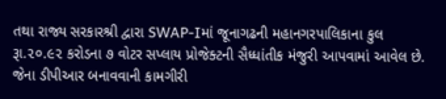તથા રાજ્ય સરકારશ્રી દ્વારા SWAP-Iમાં જૂનાગઢની મહાનગરપાલિકાના કુલ રૂા.૨૦.૯૨ કરોડના ૭ વોટર સપ્લાય પ્રોજેક્ટની સૈધ્ધાંતીક મંજુરી આપવામાં આવેલ છે. જેના ડીપીઆર બનાવવાની કામગીરી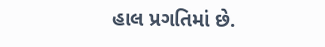હાલ પ્રગતિમાં છે.